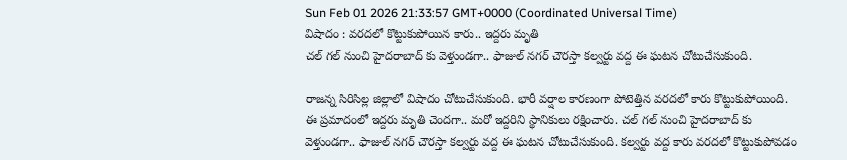Sun Feb 01 2026 21:33:57 GMT+0000 (Coordinated Universal Time)
విషాదం : వరదలో కొట్టుకుపోయిన కారు.. ఇద్దరు మృతి
చల్ గల్ నుంచి హైదరాబాద్ కు వెళ్తుండగా.. ఫాజుల్ నగర్ చౌరస్తా కల్వర్టు వద్ద ఈ ఘటన చోటుచేసుకుంది.

రాజన్న సిరిసిల్ల జిల్లాలో విషాదం చోటుచేసుకుంది. భారీ వర్షాల కారణంగా పోటెత్తిన వరదలో కారు కొట్టుకుపోయింది. ఈ ప్రమాదంలో ఇద్దరు మృతి చెందగా.. మరో ఇద్దరిని స్థానికులు రక్షించారు. చల్ గల్ నుంచి హైదరాబాద్ కు వెళ్తుండగా.. ఫాజుల్ నగర్ చౌరస్తా కల్వర్టు వద్ద ఈ ఘటన చోటుచేసుకుంది. కల్వర్టు వద్ద కారు వరదలో కొట్టుకుపోవడం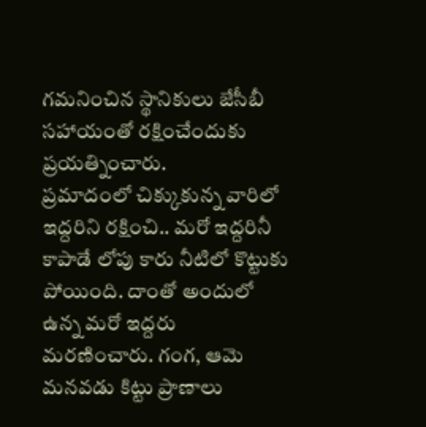గమనించిన స్థానికులు జేసీబీ సహాయంతో రక్షించేందుకు ప్రయత్నించారు.
ప్రమాదంలో చిక్కుకున్న వారిలో ఇద్దరిని రక్షించి.. మరో ఇద్దరినీ కాపాడే లోపు కారు నీటిలో కొట్టుకు పోయింది. దాంతో అందులో ఉన్న మరో ఇద్దరు మరణించారు. గంగ, ఆమె మనవడు కిట్టు ప్రాణాలు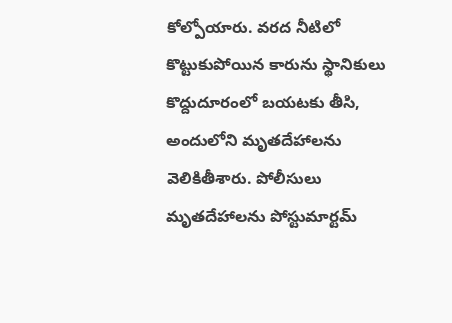కోల్పోయారు. వరద నీటిలో కొట్టుకుపోయిన కారును స్థానికులు కొద్దుదూరంలో బయటకు తీసి, అందులోని మృతదేహాలను వెలికితీశారు. పోలీసులు మృతదేహాలను పోస్టుమార్టమ్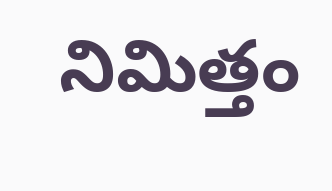నిమిత్తం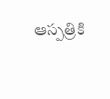ఆస్పత్రికి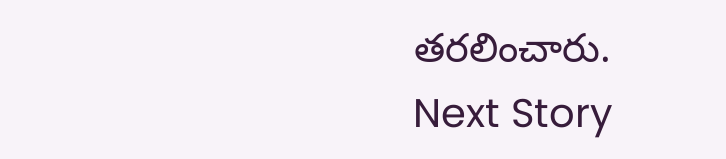తరలించారు.
Next Story